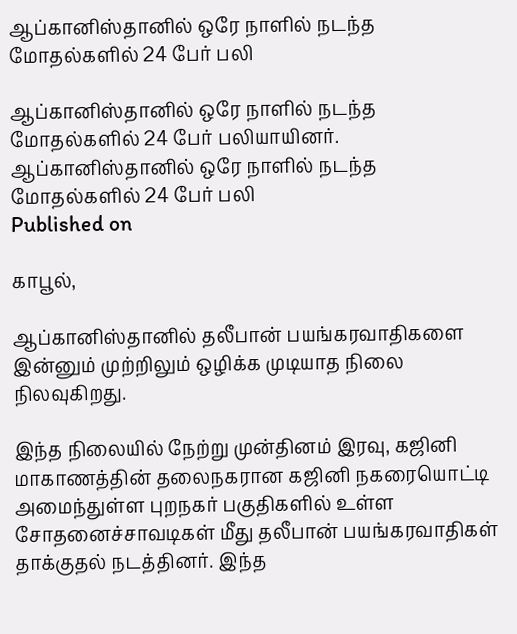ஆப்கானிஸ்தானில் ஒரே நாளில் நடந்த மோதல்களில் 24 பேர் பலி

ஆப்கானிஸ்தானில் ஒரே நாளில் நடந்த மோதல்களில் 24 பேர் பலியாயினர்.
ஆப்கானிஸ்தானில் ஒரே நாளில் நடந்த மோதல்களில் 24 பேர் பலி
Published on

காபூல்,

ஆப்கானிஸ்தானில் தலீபான் பயங்கரவாதிகளை இன்னும் முற்றிலும் ஒழிக்க முடியாத நிலை நிலவுகிறது.

இந்த நிலையில் நேற்று முன்தினம் இரவு, கஜினி மாகாணத்தின் தலைநகரான கஜினி நகரையொட்டி அமைந்துள்ள புறநகர் பகுதிகளில் உள்ள சோதனைச்சாவடிகள் மீது தலீபான் பயங்கரவாதிகள் தாக்குதல் நடத்தினர். இந்த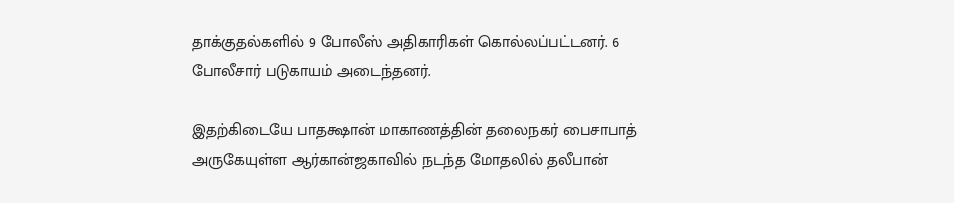தாக்குதல்களில் 9 போலீஸ் அதிகாரிகள் கொல்லப்பட்டனர். 6 போலீசார் படுகாயம் அடைந்தனர்.

இதற்கிடையே பாதக்ஷான் மாகாணத்தின் தலைநகர் பைசாபாத் அருகேயுள்ள ஆர்கான்ஜகாவில் நடந்த மோதலில் தலீபான்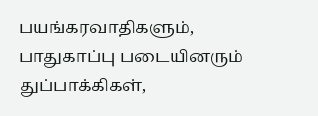பயங்கரவாதிகளும், பாதுகாப்பு படையினரும் துப்பாக்கிகள்,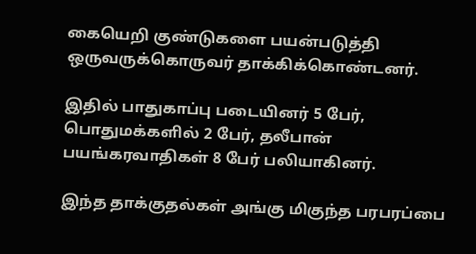கையெறி குண்டுகளை பயன்படுத்தி ஒருவருக்கொருவர் தாக்கிக்கொண்டனர்.

இதில் பாதுகாப்பு படையினர் 5 பேர், பொதுமக்களில் 2 பேர், தலீபான் பயங்கரவாதிகள் 8 பேர் பலியாகினர்.

இந்த தாக்குதல்கள் அங்கு மிகுந்த பரபரப்பை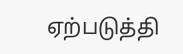ஏற்படுத்தி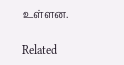உள்ளன.

Related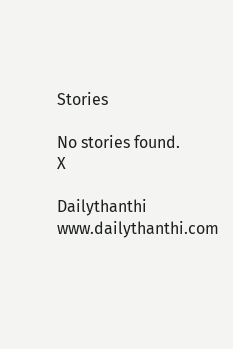Stories

No stories found.
X

Dailythanthi
www.dailythanthi.com